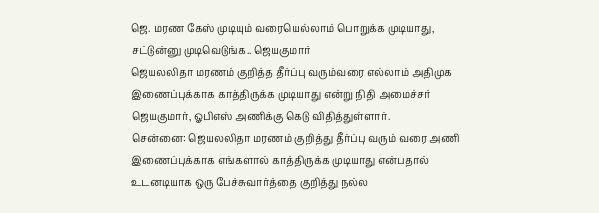ஜெ. மரண கேஸ் முடியும் வரையெல்லாம் பொறுக்க முடியாது, சட்டுன்னு முடிவெடுங்க.. ஜெயகுமார்
ஜெயலலிதா மரணம் குறித்த தீர்ப்பு வரும்வரை எல்லாம் அதிமுக இணைப்புக்காக காத்திருக்க முடியாது என்று நிதி அமைச்சர் ஜெயகுமார், ஓபிஎஸ் அணிக்கு கெடு விதித்துள்ளார்.
சென்னை: ஜெயலலிதா மரணம் குறித்து தீர்ப்பு வரும் வரை அணி இணைப்புக்காக எங்களால் காத்திருக்க முடியாது என்பதால் உடனடியாக ஒரு பேச்சுவார்த்தை குறித்து நல்ல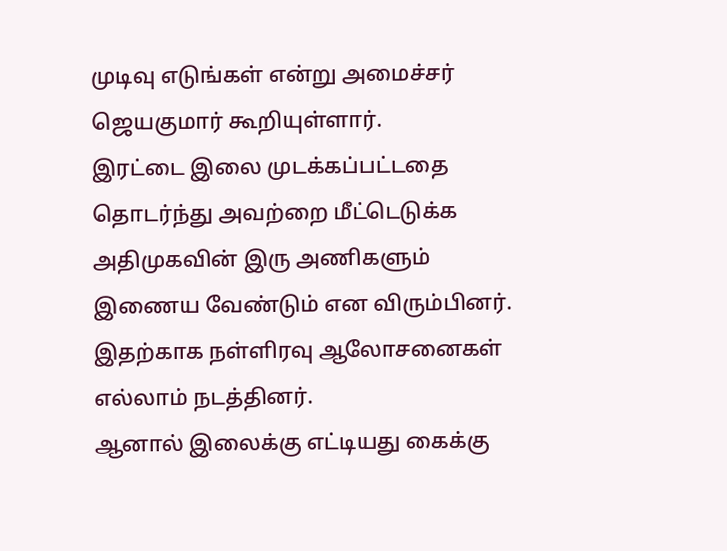முடிவு எடுங்கள் என்று அமைச்சர் ஜெயகுமார் கூறியுள்ளார்.
இரட்டை இலை முடக்கப்பட்டதை தொடர்ந்து அவற்றை மீட்டெடுக்க அதிமுகவின் இரு அணிகளும் இணைய வேண்டும் என விரும்பினர். இதற்காக நள்ளிரவு ஆலோசனைகள் எல்லாம் நடத்தினர்.
ஆனால் இலைக்கு எட்டியது கைக்கு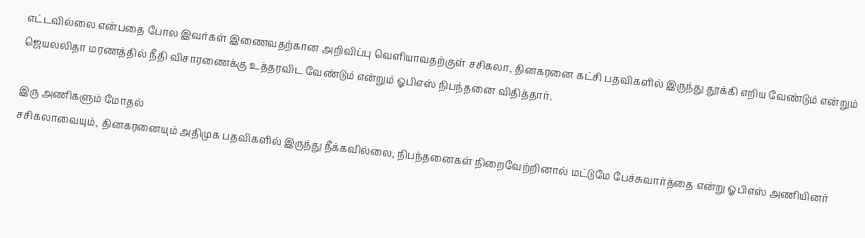எட்டவில்லை என்பதை போல இவர்கள் இணைவதற்கான அறிவிப்பு வெளியாவதற்குள் சசிகலா, தினகரனை கட்சி பதவிகளில் இருந்து தூக்கி எறிய வேண்டும் என்றும் ஜெயலலிதா மரணத்தில் நீதி விசாரணைக்கு உத்தரவிட வேண்டும் என்றும் ஓபிஎஸ் நிபந்தனை விதித்தார்.

இரு அணிகளும் மோதல்
சசிகலாவையும், தினகரனையும் அதிமுக பதவிகளில் இருந்து நீக்கவில்லை, நிபந்தனைகள் நிறைவேற்றினால் மட்டுமே பேச்சுவார்த்தை என்று ஓபிஎஸ் அணியினர்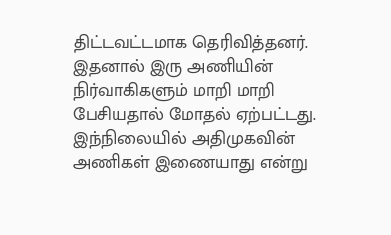திட்டவட்டமாக தெரிவித்தனர். இதனால் இரு அணியின் நிர்வாகிகளும் மாறி மாறி பேசியதால் மோதல் ஏற்பட்டது. இந்நிலையில் அதிமுகவின் அணிகள் இணையாது என்று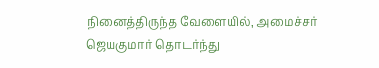நினைத்திருந்த வேளையில், அமைச்சர் ஜெயகுமார் தொடர்ந்து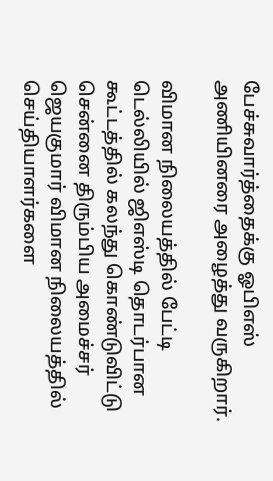பேச்சுவார்த்தைக்கு ஓபிஎஸ் அணியினரை அழைத்து வருகிறார்.

விமான நிலையத்தில் பேட்டி
டெல்லியில் ஜிஎஸ்டி தொடர்பான கூட்டத்தில் கலந்து கொண்டுவிட்டு சென்னை திரும்பிய அமைச்சர் ஜெயகுமார் விமான நிலையத்தில் செய்தியாளர்களை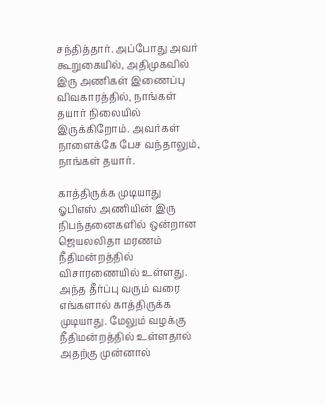சந்தித்தார். அப்போது அவர் கூறுகையில், அதிமுகவில் இரு அணிகள் இணைப்பு விவகாரத்தில், நாங்கள் தயார் நிலையில் இருக்கிறோம். அவர்கள் நாளைக்கே பேச வந்தாலும், நாங்கள் தயார்.

காத்திருக்க முடியாது
ஓபிஎஸ் அணியின் இரு நிபந்தனைகளில் ஒன்றான ஜெயலலிதா மரணம் நீதிமன்றத்தில் விசாரணையில் உள்ளது. அந்த தீர்ப்பு வரும் வரை எங்களால் காத்திருக்க முடியாது. மேலும் வழக்கு நீதிமன்றத்தில் உள்ளதால் அதற்கு முன்னால்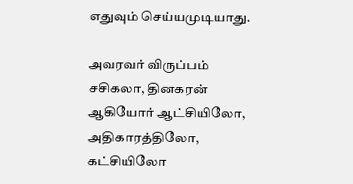எதுவும் செய்யமுடியாது.

அவரவர் விருப்பம்
சசிகலா, தினகரன் ஆகியோர் ஆட்சியிலோ, அதிகாரத்திலோ, கட்சியிலோ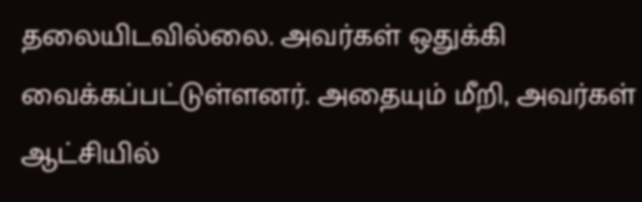தலையிடவில்லை. அவர்கள் ஒதுக்கி வைக்கப்பட்டுள்ளனர். அதையும் மீறி, அவர்கள் ஆட்சியில்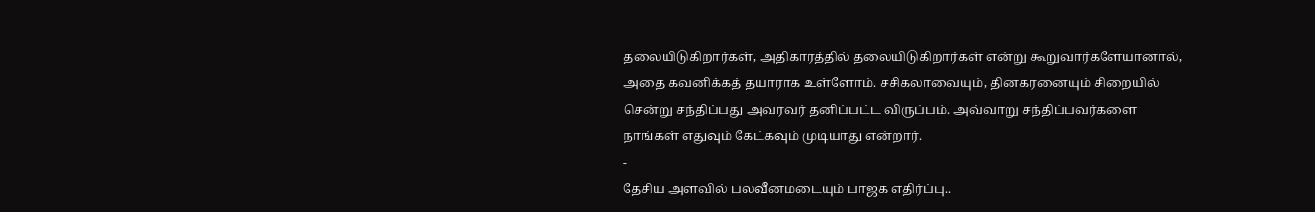தலையிடுகிறார்கள், அதிகாரத்தில் தலையிடுகிறார்கள் என்று கூறுவார்களேயானால், அதை கவனிக்கத் தயாராக உள்ளோம். சசிகலாவையும், தினகரனையும் சிறையில் சென்று சந்திப்பது அவரவர் தனிப்பட்ட விருப்பம். அவ்வாறு சந்திப்பவர்களை நாங்கள் எதுவும் கேட்கவும் முடியாது என்றார்.
-
தேசிய அளவில் பலவீனமடையும் பாஜக எதிர்ப்பு..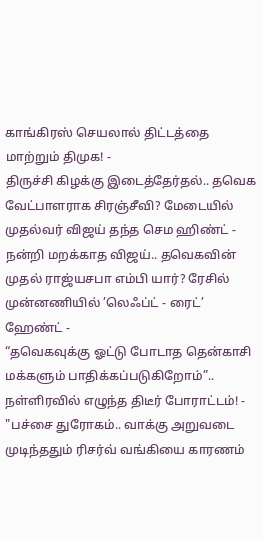காங்கிரஸ் செயலால் திட்டத்தை மாற்றும் திமுக! -
திருச்சி கிழக்கு இடைத்தேர்தல்.. தவெக வேட்பாளராக சிரஞ்சீவி? மேடையில் முதல்வர் விஜய் தந்த செம ஹிண்ட் -
நன்றி மறக்காத விஜய்.. தவெகவின் முதல் ராஜ்யசபா எம்பி யார்? ரேசில் முன்னணியில் ’லெஃப்ட் - ரைட்’ ஹேண்ட் -
“தவெகவுக்கு ஓட்டு போடாத தென்காசி மக்களும் பாதிக்கப்படுகிறோம்”.. நள்ளிரவில் எழுந்த திடீர் போராட்டம்! -
"பச்சை துரோகம்.. வாக்கு அறுவடை முடிந்ததும் ரிசர்வ் வங்கியை காரணம்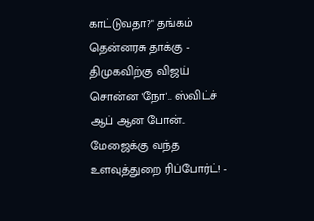காட்டுவதா?" தங்கம் தென்னரசு தாக்கு -
திமுகவிற்கு விஜய் சொன்ன 'நோ'.. ஸ்விட்ச் ஆப் ஆன போன்.. மேஜைக்கு வந்த உளவுத்துறை ரிப்போர்ட்! -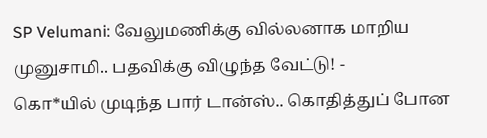SP Velumani: வேலுமணிக்கு வில்லனாக மாறிய முனுசாமி.. பதவிக்கு விழுந்த வேட்டு! -
கொ*யில் முடிந்த பார் டான்ஸ்.. கொதித்துப் போன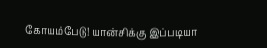கோயம்பேடு! யான்சிக்கு இப்படியா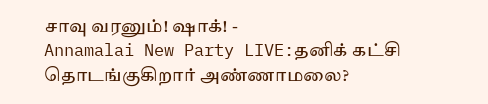சாவு வரனும்! ஷாக்! -
Annamalai New Party LIVE:தனிக் கட்சி தொடங்குகிறார் அண்ணாமலை?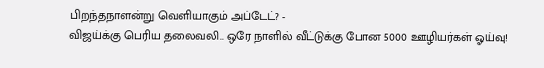பிறந்தநாளன்று வெளியாகும் அப்டேட்? -
விஜய்க்கு பெரிய தலைவலி.. ஒரே நாளில் வீட்டுக்கு போன 5000 ஊழியர்கள் ஓய்வு!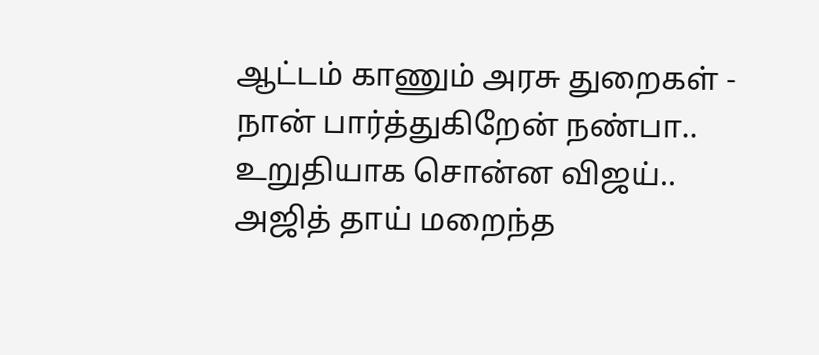ஆட்டம் காணும் அரசு துறைகள் -
நான் பார்த்துகிறேன் நண்பா.. உறுதியாக சொன்ன விஜய்.. அஜித் தாய் மறைந்த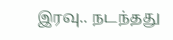இரவு.. நடந்தது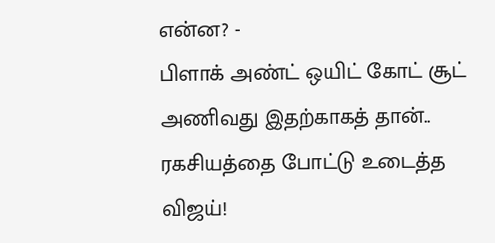என்ன? -
பிளாக் அண்ட் ஒயிட் கோட் சூட் அணிவது இதற்காகத் தான்.. ரகசியத்தை போட்டு உடைத்த விஜய்!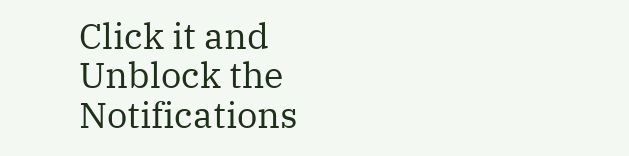Click it and Unblock the Notifications